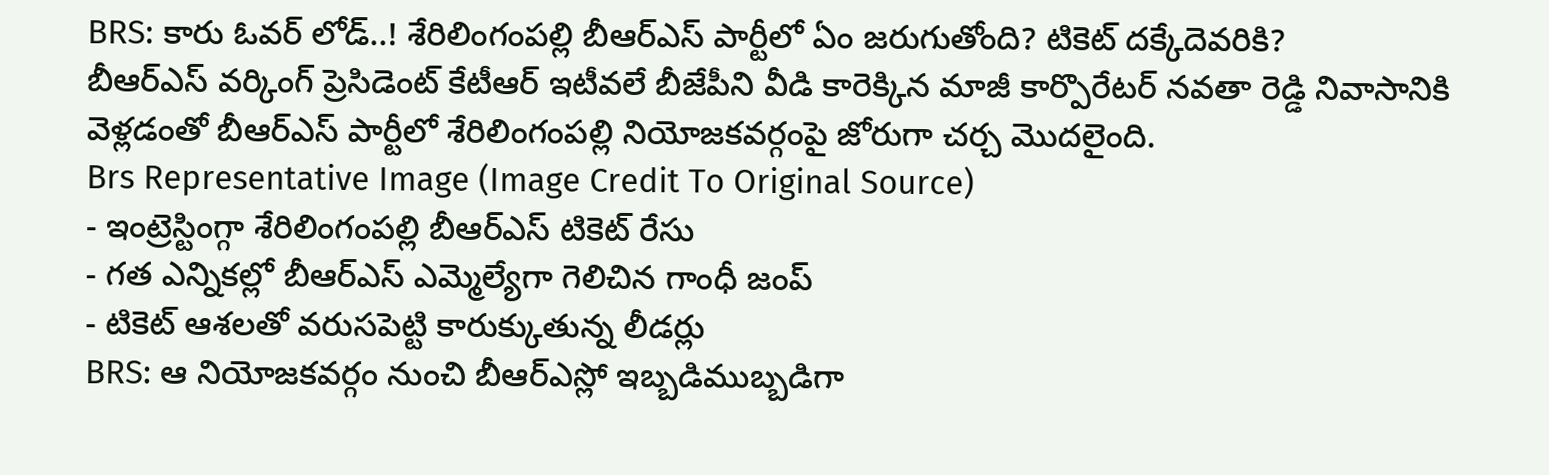BRS: కారు ఓవర్ లోడ్..! శేరిలింగంపల్లి బీఆర్ఎస్ పార్టీలో ఏం జరుగుతోంది? టికెట్ దక్కేదెవరికి?
బీఆర్ఎస్ వర్కింగ్ ప్రెసిడెంట్ కేటీఆర్ ఇటీవలే బీజేపీని వీడి కారెక్కిన మాజీ కార్పొరేటర్ నవతా రెడ్డి నివాసానికి వెళ్లడంతో బీఆర్ఎస్ పార్టీలో శేరిలింగంపల్లి నియోజకవర్గంపై జోరుగా చర్చ మొదలైంది.
Brs Representative Image (Image Credit To Original Source)
- ఇంట్రెస్టింగ్గా శేరిలింగంపల్లి బీఆర్ఎస్ టికెట్ రేసు
- గత ఎన్నికల్లో బీఆర్ఎస్ ఎమ్మెల్యేగా గెలిచిన గాంధీ జంప్
- టికెట్ ఆశలతో వరుసపెట్టి కారుక్కుతున్న లీడర్లు
BRS: ఆ నియోజకవర్గం నుంచి బీఆర్ఎస్లో ఇబ్బడిముబ్బడిగా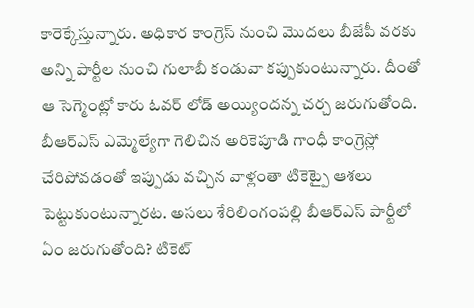కారెక్కేస్తున్నారు. అధికార కాంగ్రెస్ నుంచి మొదలు బీజేపీ వరకు అన్ని పార్టీల నుంచి గులాబీ కండువా కప్పుకుంటున్నారు. దీంతో ఆ సెగ్మెంట్లో కారు ఓవర్ లోడ్ అయ్యిందన్న చర్చ జరుగుతోంది. బీఆర్ఎస్ ఎమ్మెల్యేగా గెలిచిన అరికెపూడి గాంధీ కాంగ్రెస్లో చేరిపోవడంతో ఇప్పుడు వచ్చిన వాళ్లంతా టికెట్పై ఆశలు పెట్టుకుంటున్నారట. అసలు శేరిలింగంపల్లి బీఆర్ఎస్ పార్టీలో ఏం జరుగుతోంది? టికెట్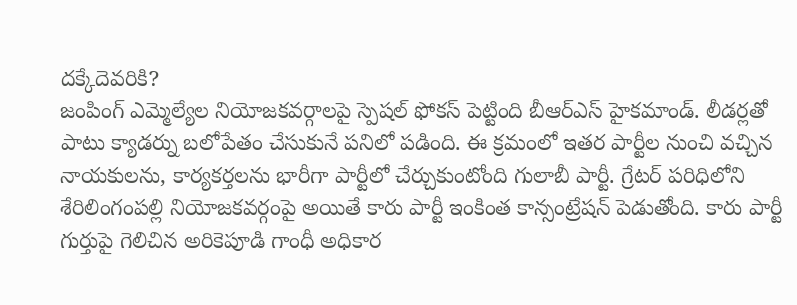దక్కేదెవరికి?
జంపింగ్ ఎమ్మెల్యేల నియోజకవర్గాలపై స్పెషల్ ఫోకస్ పెట్టింది బీఆర్ఎస్ హైకమాండ్. లీడర్లతో పాటు క్యాడర్ను బలోపేతం చేసుకునే పనిలో పడింది. ఈ క్రమంలో ఇతర పార్టీల నుంచి వచ్చిన నాయకులను, కార్యకర్తలను భారీగా పార్టీలో చేర్చుకుంటోంది గులాబీ పార్టీ. గ్రేటర్ పరిధిలోని శేరిలింగంపల్లి నియోజకవర్గంపై అయితే కారు పార్టీ ఇంకింత కాన్సంట్రేషన్ పెడుతోంది. కారు పార్టీ గుర్తుపై గెలిచిన అరికెపూడి గాంధీ అధికార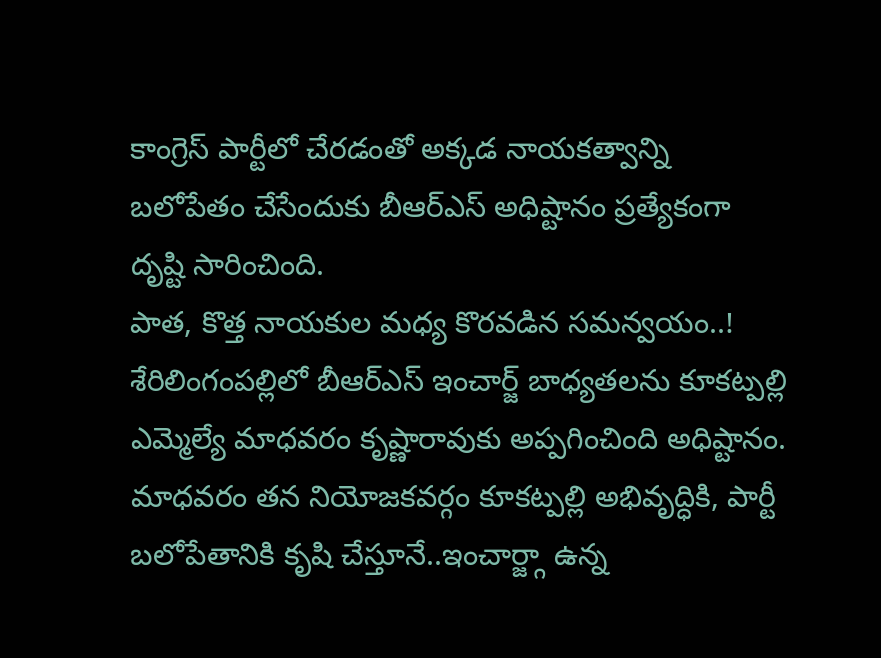కాంగ్రెస్ పార్టీలో చేరడంతో అక్కడ నాయకత్వాన్ని బలోపేతం చేసేందుకు బీఆర్ఎస్ అధిష్టానం ప్రత్యేకంగా దృష్టి సారించింది.
పాత, కొత్త నాయకుల మధ్య కొరవడిన సమన్వయం..!
శేరిలింగంపల్లిలో బీఆర్ఎస్ ఇంచార్జ్ బాధ్యతలను కూకట్పల్లి ఎమ్మెల్యే మాధవరం కృష్ణారావుకు అప్పగించింది అధిష్టానం. మాధవరం తన నియోజకవర్గం కూకట్పల్లి అభివృద్ధికి, పార్టీ బలోపేతానికి కృషి చేస్తూనే..ఇంచార్జ్గా ఉన్న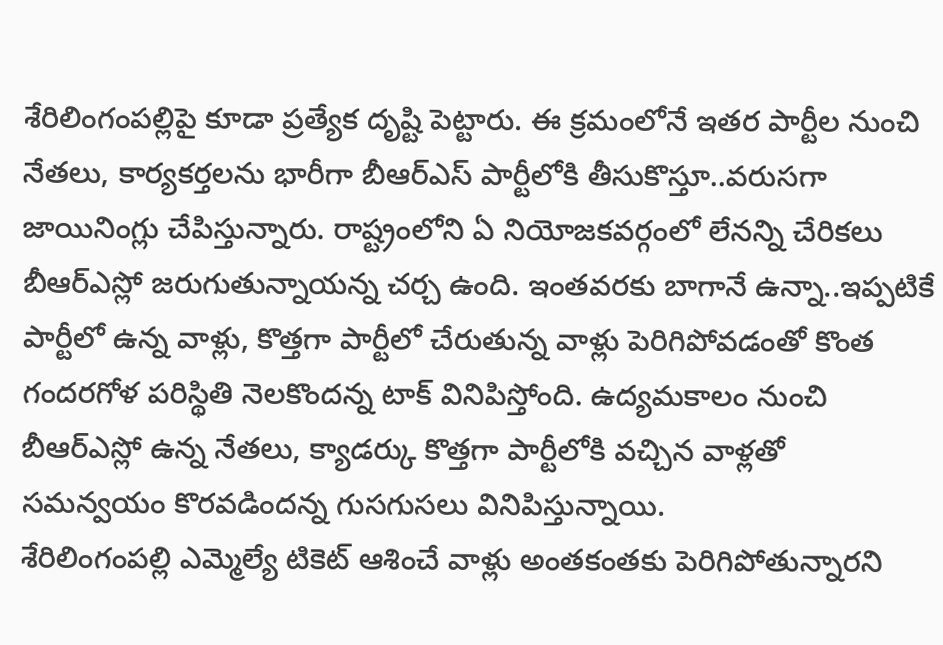శేరిలింగంపల్లిపై కూడా ప్రత్యేక దృష్టి పెట్టారు. ఈ క్రమంలోనే ఇతర పార్టీల నుంచి నేతలు, కార్యకర్తలను భారీగా బీఆర్ఎస్ పార్టీలోకి తీసుకొస్తూ..వరుసగా జాయినింగ్లు చేపిస్తున్నారు. రాష్ట్రంలోని ఏ నియోజకవర్గంలో లేనన్ని చేరికలు బీఆర్ఎస్లో జరుగుతున్నాయన్న చర్చ ఉంది. ఇంతవరకు బాగానే ఉన్నా..ఇప్పటికే పార్టీలో ఉన్న వాళ్లు, కొత్తగా పార్టీలో చేరుతున్న వాళ్లు పెరిగిపోవడంతో కొంత గందరగోళ పరిస్థితి నెలకొందన్న టాక్ వినిపిస్తోంది. ఉద్యమకాలం నుంచి బీఆర్ఎస్లో ఉన్న నేతలు, క్యాడర్కు కొత్తగా పార్టీలోకి వచ్చిన వాళ్లతో సమన్వయం కొరవడిందన్న గుసగుసలు వినిపిస్తున్నాయి.
శేరిలింగంపల్లి ఎమ్మెల్యే టికెట్ ఆశించే వాళ్లు అంతకంతకు పెరిగిపోతున్నారని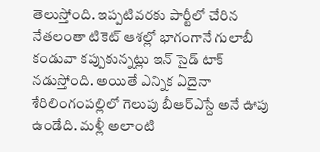తెలుస్తోంది. ఇప్పటివరకు పార్టీలో చేరిన నేతలంతా టికెట్ ఆశల్లో భాగంగానే గులాబీ కండువా కప్పుకున్నట్లు ఇన్ సైడ్ టాక్ నడుస్తోంది. అయితే ఎన్నిక ఏదైనా శేరిలింగంపల్లిలో గెలుపు బీఆర్ఎస్దే అనే ఊపు ఉండేది. మళ్లీ అలాంటి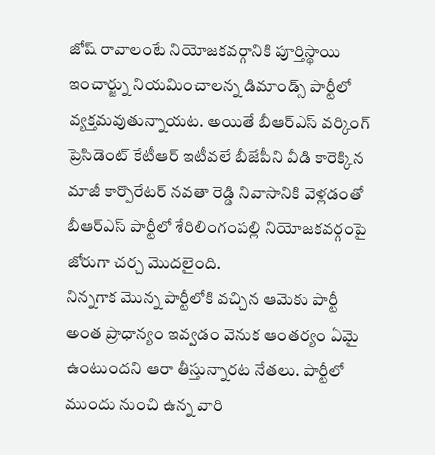జోష్ రావాలంటే నియోజకవర్గానికి పూర్తిస్థాయి ఇంచార్జ్ను నియమించాలన్న డిమాండ్స్ పార్టీలో వ్యక్తమవుతున్నాయట. అయితే బీఆర్ఎస్ వర్కింగ్ ప్రెసిడెంట్ కేటీఆర్ ఇటీవలే బీజేపీని వీడి కారెక్కిన మాజీ కార్పొరేటర్ నవతా రెడ్డి నివాసానికి వెళ్లడంతో బీఆర్ఎస్ పార్టీలో శేరిలింగంపల్లి నియోజకవర్గంపై జోరుగా చర్చ మొదలైంది.
నిన్నగాక మొన్న పార్టీలోకి వచ్చిన ఆమెకు పార్టీ అంత ప్రాధాన్యం ఇవ్వడం వెనుక ఆంతర్యం ఏమై ఉంటుందని ఆరా తీస్తున్నారట నేతలు. పార్టీలో ముందు నుంచి ఉన్న వారి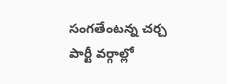సంగతేంటన్న చర్చ పార్టీ వర్గాల్లో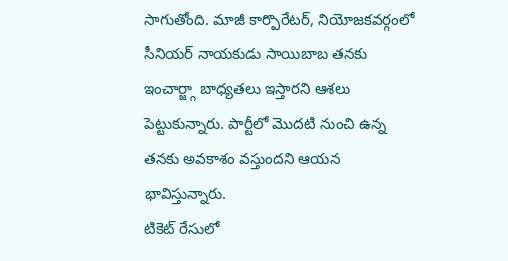సాగుతోంది. మాజీ కార్పొరేటర్, నియోజకవర్గంలో సీనియర్ నాయకుడు సాయిబాబ తనకు ఇంచార్జ్గా బాధ్యతలు ఇస్తారని ఆశలు పెట్టుకున్నారు. పార్టీలో మొదటి నుంచి ఉన్న తనకు అవకాశం వస్తుందని ఆయన భావిస్తున్నారు.
టికెట్ రేసులో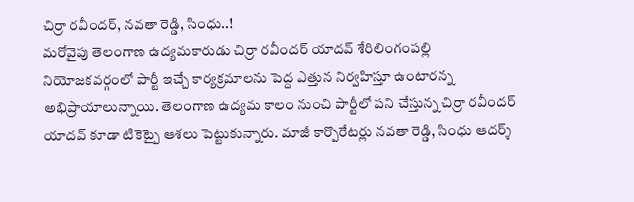చిర్రా రవీందర్, నవతా రెడ్డి, సింధు..!
మరోవైపు తెలంగాణ ఉద్యమకారుడు చిర్రా రవీందర్ యాదవ్ శేరిలింగంపల్లి నియోజకవర్గంలో పార్టీ ఇచ్చే కార్యక్రమాలను పెద్ద ఎత్తున నిర్వహిస్తూ ఉంటారన్న అభిప్రాయాలున్నాయి. తెలంగాణ ఉద్యమ కాలం నుంచి పార్టీలో పని చేస్తున్న చిర్రా రవీందర్ యాదవ్ కూడా టికెట్పై ఆశలు పెట్టుకున్నారు. మాజీ కార్పొరేటర్లు నవతా రెడ్డి, సింధు ఆదర్శ్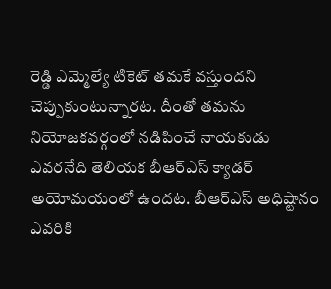రెడ్డి ఎమ్మెల్యే టికెట్ తమకే వస్తుందని చెప్పుకుంటున్నారట. దీంతో తమను నియోజకవర్గంలో నడిపించే నాయకుడు ఎవరనేది తెలియక బీఆర్ఎస్ క్యాడర్ అయోమయంలో ఉందట. బీఆర్ఎస్ అధిష్టానం ఎవరికి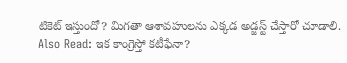టికెట్ ఇస్తుందో? మిగతా ఆశావహులను ఎక్కడ అడ్జస్ట్ చేస్తారో చూడాలి.
Also Read: ఇక కాంగ్రెస్తో కటీఫేనా?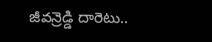జీవన్రెడ్డి దారెటు..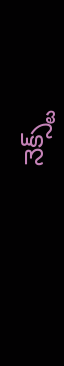నెక్స్ట్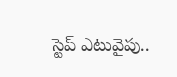స్టెప్ ఎటువైపు..